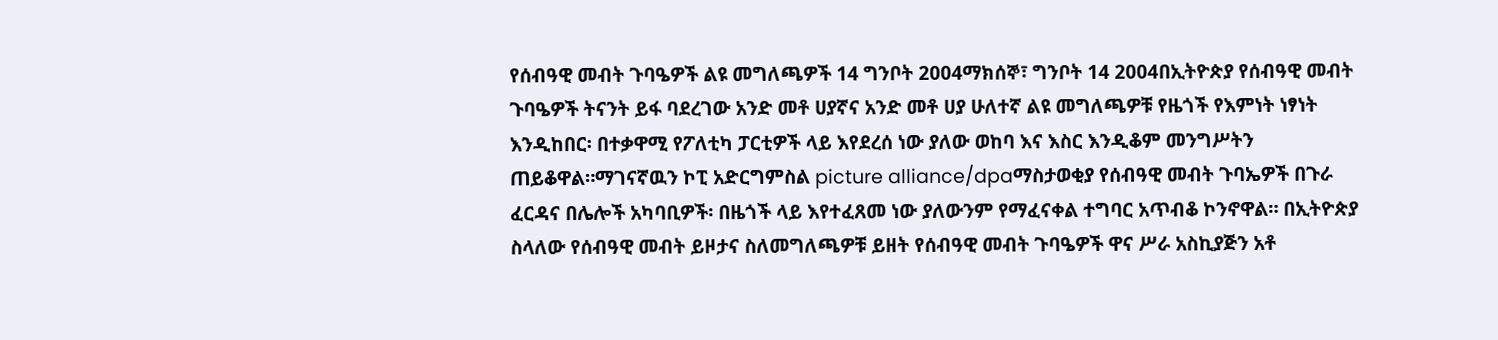የሰብዓዊ መብት ጉባዔዎች ልዩ መግለጫዎች 14 ግንቦት 2004ማክሰኞ፣ ግንቦት 14 2004በኢትዮጵያ የሰብዓዊ መብት ጉባዔዎች ትናንት ይፋ ባደረገው አንድ መቶ ሀያኛና አንድ መቶ ሀያ ሁለተኛ ልዩ መግለጫዎቹ የዜጎች የእምነት ነፃነት እንዲከበር፡ በተቃዋሚ የፖለቲካ ፓርቲዎች ላይ እየደረሰ ነው ያለው ወከባ እና እስር እንዲቆም መንግሥትን ጠይቆዋል።ማገናኛዉን ኮፒ አድርግምስል picture alliance/dpaማስታወቂያ የሰብዓዊ መብት ጉባኤዎች በጉራ ፈርዳና በሌሎች አካባቢዎች፡ በዜጎች ላይ እየተፈጸመ ነው ያለውንም የማፈናቀል ተግባር አጥብቆ ኮንኖዋል። በኢትዮጵያ ስላለው የሰብዓዊ መብት ይዞታና ስለመግለጫዎቹ ይዘት የሰብዓዊ መብት ጉባዔዎች ዋና ሥራ አስኪያጅን አቶ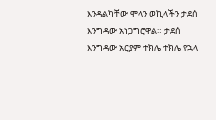እንዳልካቸው ሞላን ወኪላችን ታደሰ እንግዳው አነጋግሮዋል። ታደሰ እንግዳው አርያም ተክሌ ተክሌ የኋላ